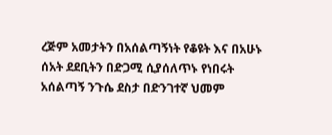ረጅም አመታትን በአሰልጣኝነት የቆዩት እና በአሁኑ ሰአት ደደቢትን በድጋሚ ሲያሰለጥኑ የነበሩት አሰልጣኝ ንጉሴ ደስታ በድንገተኛ ህመም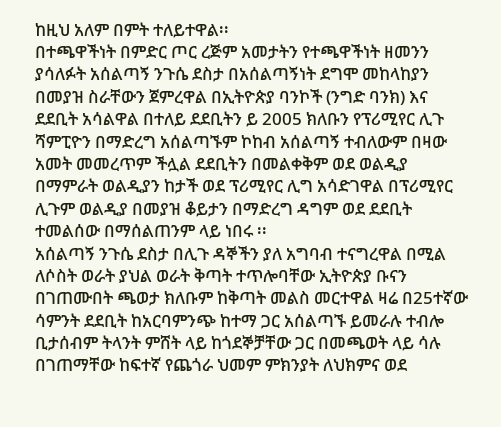ከዚህ አለም በምት ተለይተዋል፡፡
በተጫዋችነት በምድር ጦር ረጅም አመታትን የተጫዋችነት ዘመንን ያሳለፉት አሰልጣኝ ንጉሴ ደስታ በአሰልጣኝነት ደግሞ መከላከያን በመያዝ ስራቸውን ጀምረዋል በኢትዮጵያ ባንኮች (ንግድ ባንክ) እና ደደቢት አሳልዋል በተለይ ደደቢትን ይ 2005 ክለቡን የፕሪሚየር ሊጉ ሻምፒዮን በማድረግ አሰልጣኙም ኮከብ አሰልጣኝ ተብለውም በዛው አመት መመረጥም ችሏል ደደቢትን በመልቀቅም ወደ ወልዲያ በማምራት ወልዲያን ከታች ወደ ፕሪሚየር ሊግ አሳድገዋል በፕሪሚየር ሊጉም ወልዲያ በመያዝ ቆይታን በማድረግ ዳግም ወደ ደደቢት ተመልሰው በማሰልጠንም ላይ ነበሩ ፡፡
አሰልጣኝ ንጉሴ ደስታ በሊጉ ዳኞችን ያለ አግባብ ተናግረዋል በሚል ለሶስት ወራት ያህል ወራት ቅጣት ተጥሎባቸው ኢትዮጵያ ቡናን በገጠሙበት ጫወታ ክለቡም ከቅጣት መልስ መርተዋል ዛሬ በ25ተኛው ሳምንት ደደቢት ከአርባምንጭ ከተማ ጋር አሰልጣኙ ይመራሉ ተብሎ ቢታሰብም ትላንት ምሸት ላይ ከጎደኞቻቸው ጋር በመጫወት ላይ ሳሉ በገጠማቸው ከፍተኛ የጨጎራ ህመም ምክንያት ለህክምና ወደ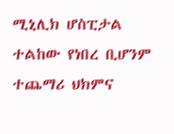ሚኒሊክ ሆስፒታል ተልከው የነበረ ቢሆንም ተጨማሪ ህክምና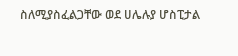ስለሚያስፈልጋቸው ወደ ሀሌሉያ ሆስፒታል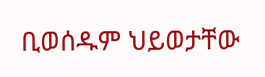ቢወሰዱም ህይወታቸው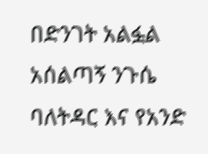በድንገት አልፏል
አሰልጣኝ ንጉሴ ባለትዳር እና የአንድ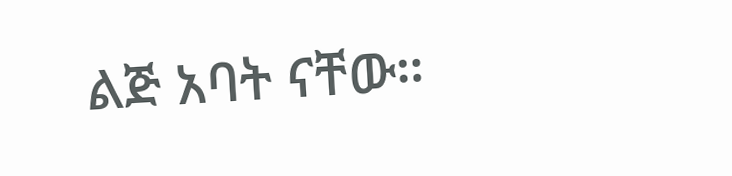ልጅ አባት ናቸው።